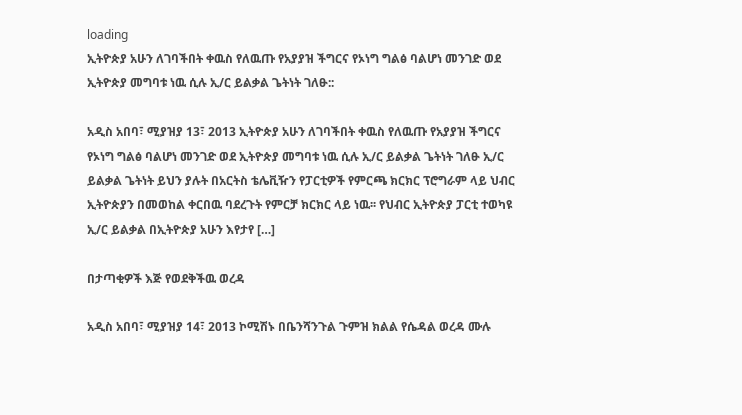loading
ኢትዮጵያ አሁን ለገባችበት ቀዉስ የለዉጡ የአያያዝ ችግርና የኦነግ ግልፅ ባልሆነ መንገድ ወደ ኢትዮጵያ መግባቱ ነዉ ሲሉ ኢ/ር ይልቃል ጌትነት ገለፁ::

አዲስ አበባ፣ ሚያዝያ 13፣ 2013 ኢትዮጵያ አሁን ለገባችበት ቀዉስ የለዉጡ የአያያዝ ችግርና የኦነግ ግልፅ ባልሆነ መንገድ ወደ ኢትዮጵያ መግባቱ ነዉ ሲሉ ኢ/ር ይልቃል ጌትነት ገለፁ ኢ/ር ይልቃል ጌትነት ይህን ያሉት በአርትስ ቴሌቪዥን የፓርቲዎች የምርጫ ክርክር ፕሮግራም ላይ ህብር ኢትዮጵያን በመወከል ቀርበዉ ባደረጉት የምርቻ ክርክር ላይ ነዉ፡፡ የህብር ኢትዮጵያ ፓርቲ ተወካዩ ኢ/ር ይልቃል በኢትዮጵያ አሁን እየታየ […]

በታጣቂዎች እጅ የወደቅችዉ ወረዳ

አዲስ አበባ፣ ሚያዝያ 14፣ 2013 ኮሚሽኑ በቤንሻንጉል ጉምዝ ክልል የሴዳል ወረዳ ሙሉ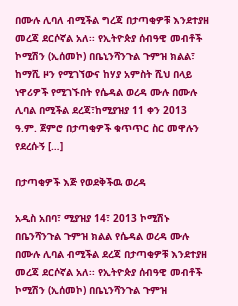በሙሉ ሊባለ ብሚችል ግረጃ በታጣቂዎቹ እንደተያዘ መረጃ ደርሶኛል አለ፡፡ የኢትዮጵያ ሰብዓዊ መብቶች ኮሚሽን (ኢሰመኮ) በቤኒንሻንጉል ጉምዝ ክልል፣ ከማሺ ዞን የሚገኘውና ከሃያ አምስት ሺህ በላይ ነዋሪዎች የሚገኙበት የሴዳል ወረዳ ሙሉ በሙሉ ሊባል በሚችል ደረጃ፣ከሚያዝያ 11 ቀን 2013 ዓ.ም. ጀምሮ በታጣቂዎች ቁጥጥር ስር መዋሉን የደረሱኝ […]

በታጣቂዎች እጅ የወደቅችዉ ወረዳ

አዲስ አበባ፣ ሚያዝያ 14፣ 2013 ኮሚሽኑ በቤንሻንጉል ጉምዝ ክልል የሴዳል ወረዳ ሙሉ በሙሉ ሊባል ብሚችል ደረጃ በታጣቂዎቹ እንደተያዘ መረጃ ደርሶኛል አለ፡፡ የኢትዮጵያ ሰብዓዊ መብቶች ኮሚሽን (ኢሰመኮ) በቤኒንሻንጉል ጉምዝ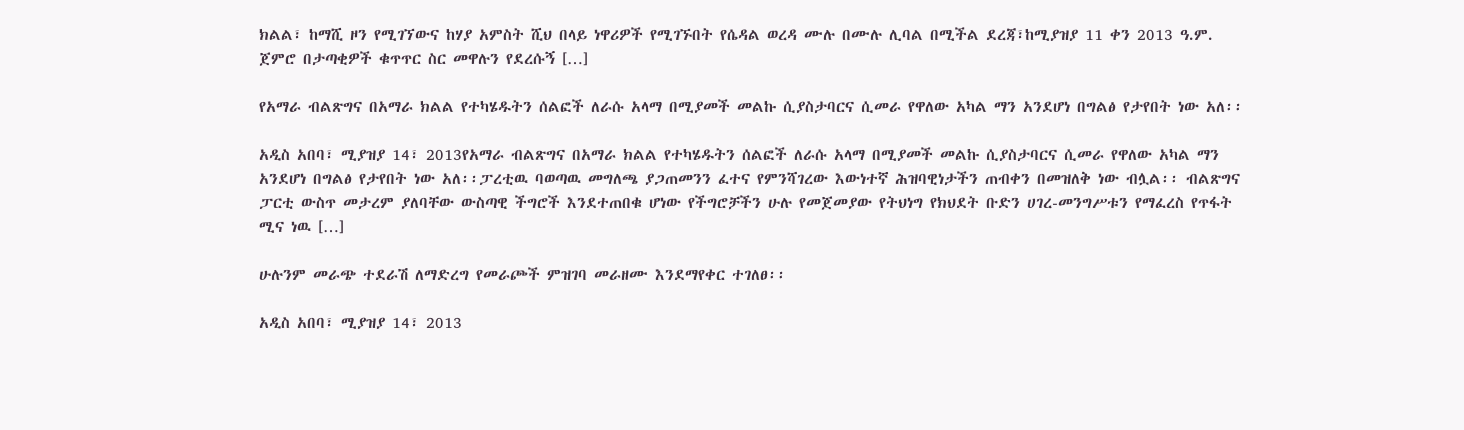ክልል፣ ከማሺ ዞን የሚገኘውና ከሃያ አምስት ሺህ በላይ ነዋሪዎች የሚገኙበት የሴዳል ወረዳ ሙሉ በሙሉ ሊባል በሚችል ደረጃ፣ከሚያዝያ 11 ቀን 2013 ዓ.ም. ጀምሮ በታጣቂዎች ቁጥጥር ስር መዋሉን የደረሱኝ […]

የአማራ ብልጽግና በአማራ ክልል የተካሄዱትን ሰልፎች ለራሱ አላማ በሚያመች መልኩ ሲያስታባርና ሲመራ የዋለው አካል ማን አንደሆነ በግልፅ የታየበት ነው አለ፡፡

አዲስ አበባ፣ ሚያዝያ 14፣ 2013የአማራ ብልጽግና በአማራ ክልል የተካሄዱትን ሰልፎች ለራሱ አላማ በሚያመች መልኩ ሲያስታባርና ሲመራ የዋለው አካል ማን አንደሆነ በግልፅ የታየበት ነው አለ፡፡ፓረቲዉ ባወጣዉ መግለጫ ያጋጠመንን ፈተና የምንሻገረው እውነተኛ ሕዝባዊነታችን ጠብቀን በመዝለቅ ነው ብሏል፡፡ ብልጽግና ፓርቲ ውስጥ መታረም ያለባቸው ውስጣዊ ችግሮች እንደተጠበቁ ሆነው የችግሮቻችን ሁሉ የመጀመያው የትህነግ የክህደት ቡድን ሀገረ-መንግሥቱን የማፈረስ የጥፋት ሚና ነዉ […]

ሁሉንም መራጭ ተደራሽ ለማድረግ የመራጮች ምዝገባ መራዘሙ እንደማየቀር ተገለፀ፡፡

አዲስ አበባ፣ ሚያዝያ 14፣ 2013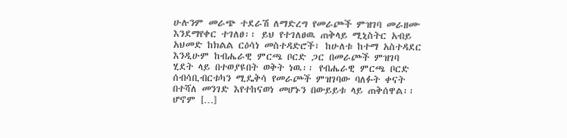ሁሉንም መራጭ ተደራሽ ለማድረግ የመራጮች ምዝገባ መራዘሙ እንደማየቀር ተገለፀ፡፡ ይህ የተገለፀዉ ጠቅላይ ሚኒስትር አብይ አህመድ ከክልል ርዕሳነ መስተዳድሮች፣ ከሁለቱ ከተማ አስተዳደር እንዲሁም ከብሔራዊ ምርጫ ቦርድ ጋር በመራጮች ምዝገባ ሂደት ላይ በተወያዩበት ወቅት ነዉ፡፡ የብሔራዊ ምርጫ ቦርድ ሰብሳቢብርቱካን ሚዴቅሳ የመራጮች ምዝገባው ባለፉት ቀናት በተሻለ መንገድ እየተከናወነ መሆኑን በውይይቱ ላይ ጠቅሰዋል፡፡ ሆኖም […]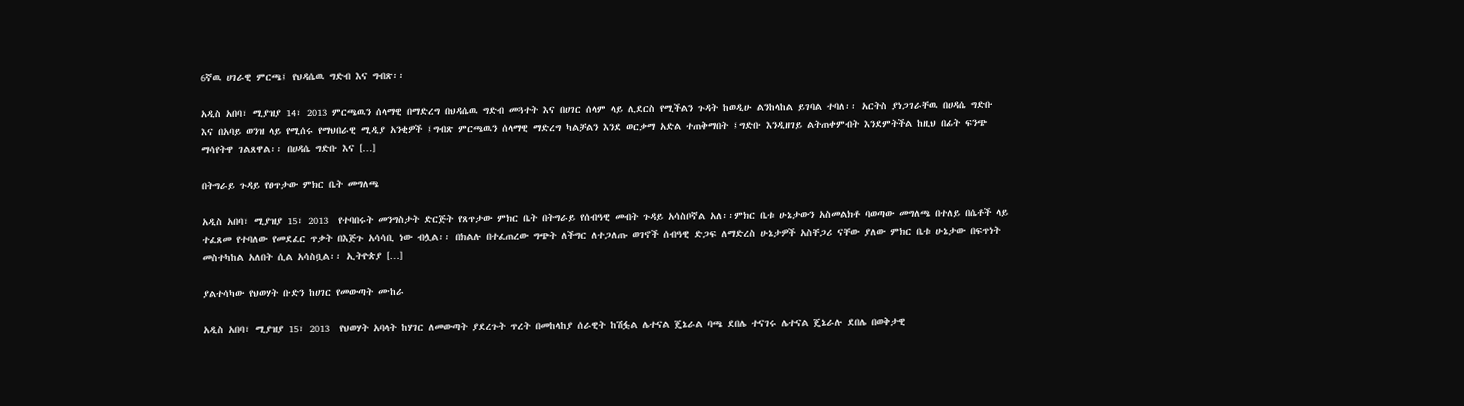6ኛዉ ሀገራዊ ምርጫ፤ የህዳሴዉ ግድብ እና ግብጽ፡፡

አዲስ አበባ፣ ሚያዝያ 14፣ 2013 ምርጫዉን ሰላማዊ በማድረግ በህዳሴዉ ግድብ መጓተት እና በሀገር ሰላም ላይ ሊደርስ የሚችልን ጉዳት ከወዲሁ ልንከላከል ይገባል ተባለ፡፡ አርትስ ያነጋገራቸዉ በሀዳሴ ግድቡ እና በአባይ ወንዝ ላይ የሚሰሩ የማህበራዊ ሚዲያ አንቂዎች ፤ግብጽ ምርጫዉን ሰላማዊ ማድረግ ካልቻልን እንደ ወርቃማ አድል ተጠቅማበት ፤ግድቡ እንዲዘገይ ልትጠቀምብት እንደምትችል ከዚህ በፊት ፍንጭ ማሳየትዋ ገልጸዋል፡፡ በሀዳሴ ግድቡ እና […]

በትግራይ ጉዳይ የፀጥታው ምክር ቤት መግለጫ

አዲስ አበባ፣ ሚያዝያ 15፣ 2013  የተባበሩት መንግስታት ድርጅት የጸጥታው ምክር ቤት በትግራይ የሰብዓዊ መብት ጉዳይ አሳስቦኛል አለ፡፡ምክር ቤቱ ሁኔታውን አስመልክቶ ባወጣው መግለጫ በተለይ በሴቶች ላይ ተፈጸመ የተባለው የመደፈር ጥቃት በእጅጉ አሳሳቢ ነው ብሏል፡፡ በክልሉ በተፈጠረው ግጭት ለችግር ለተጋለጡ ወገኖች ሰብዓዊ ድጋፍ ለማድረስ ሁኔታዎች አስቸጋሪ ናቸው ያለው ምክር ቤቱ ሁኔታው በፍጥነት መስተካከል አለበት ሲል አሳስቧል፡፡ ኢትዮጵያ […]

ያልተሳካው የህወሃት ቡድን ከሀገር የመውጣት ሙከራ

አዲስ አበባ፣ ሚያዝያ 15፣ 2013  የህወሃት አባላት ከሃገር ለመውጣት ያደረጉት ጥረት በመከላከያ ሰራዊት ከሽፏል ሌተናል ጄኔራል ባጫ ደበሌ ተናገሩ ሌተናል ጄኔራሉ ደበሌ በወቅታዊ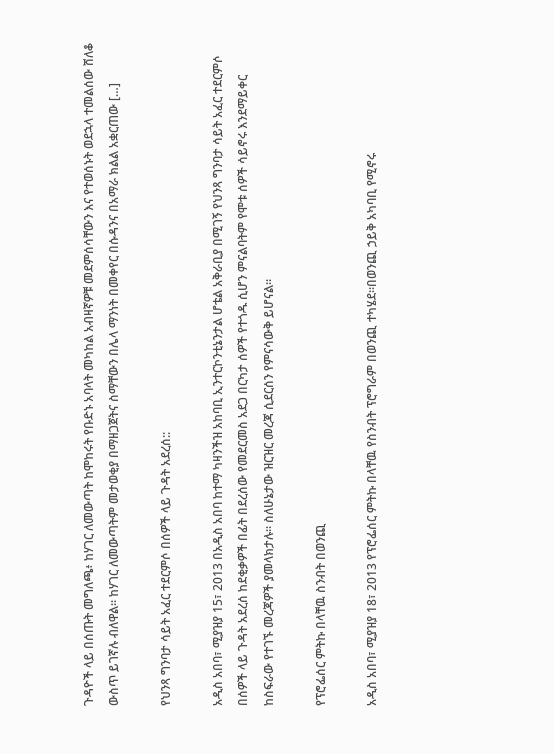ጉዳዮች ላይ በሰጡት መግለጫ፥ ከሃገር ለመውጣት ከሞከሩት የቡድኑ አባላት መካከል አብዛኛዎቹ መደምሰሳቸውን እና የተወሰኑት ወደኋላ ተመልሰው ሸለቆ ውስጥ ይገኛሉ ብለዋል፡፡ ከሃገር ለመውጣትም መታወቂያ በማዘጋጀትና ስማቸውን በሌላ ማንነት በመቀየር በሱዳንና በአማራ ክልል አቋርጠው […]

የህንጻ ግንባታ ሳይት አፈር ተደርምሶ በሰዎች ላይ ጉዳት አደረሰ::

አዲስ አበባ፣ ሚያዝያ 15፣ 2013 በአዲስ አበባ ከተማ ካዛንችዝ አከባቢ ኢንተርኮንቲኔንታል ሆቴል አቅራቢያ በሚገኝ የህንጻ ግንባታ ሳይት አፈር ተደርምሶ በሰዎች ላይ ጉዳት አደረሰ ከደቂቃዎች በፊት በደረሰው የመደርመስ አደጋ በርካታ ሰዎች የተጎዱ ሲሆን ምናልባትም የሞቱ ሰዎች ሳይኖሩ እንደማይቀር ከስፍራው የተገኙ መረጃዎች ያመላክታሉ፡፡ ስለሁኔታው ዝርዝር መረጃ ሲደርሰን የምናሳውቅ ይሆናል፡፡

የፕሮፌሰር ምትኩ በላቸዉ ስንብት በወንጪ

አዲስ አበባ፣ ሚያዝያ 18፣ 2013 የፕሮፌሰር ምትኩ በላቸዉ የስንብት ፕሮግራም በወንጪ ተካሄደ፡፡በወንጪ ኃይቅ አካባቢ የሚኖሩ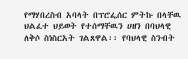የማሃበረስብ አባላት በፕሮፌሰር ምትኩ በላቸዉ ህልፈተ ህይወት የተሰማቸዉን ሀዘን በባህላዊ ለቅሶ ስነስርአት ገልጸዋል፡፡ የባህላዊ ስንብት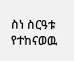ስነ ስርዓቱ የተከናወዉ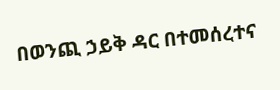በወንጪ ኃይቅ ዳር በተመሰረተና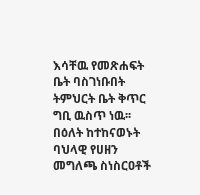እሳቸዉ የመጽሐፍት ቤት ባስገነቡበት ትምህርት ቤት ቅጥር ግቢ ዉስጥ ነዉ፡፡ በዕለት ከተከናወኑት ባህላዊ የሀዘን መግለጫ ስነስርዐቶች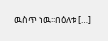ዉስጥ ነዉ፡፡በዕለቱ […]